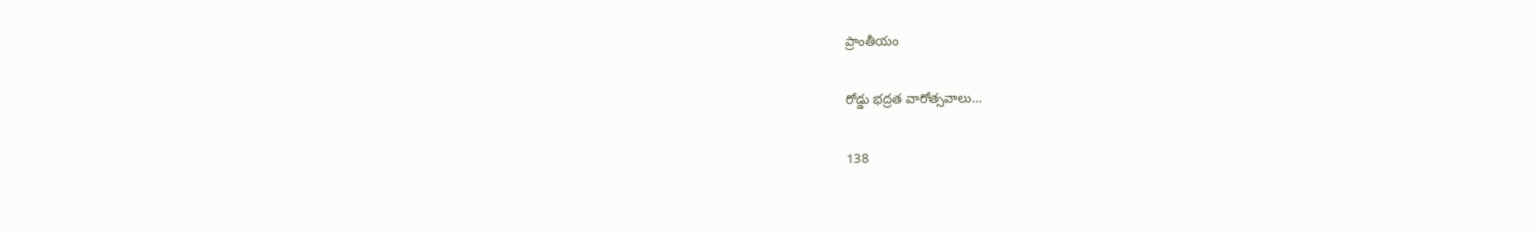ప్రాంతీయం

రోడ్డు భద్రత వారోత్సవాలు…

138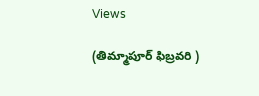Views

(తిమ్మాపూర్ ఫిబ్రవరి )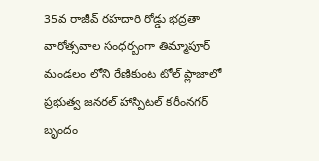35వ రాజీవ్ రహదారి రోడ్డు భద్రతా వారోత్సవాల సంధర్బంగా తిమ్మాపూర్ మండలం లోని రేణికుంట టోల్ ప్లాజాలో ప్రభుత్వ జనరల్ హాస్పిటల్ కరీంనగర్ బృందం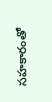సహకారంతో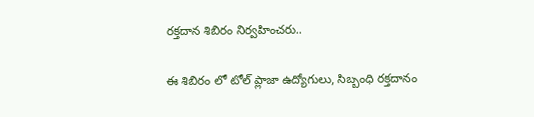రక్తదాన శిబిరం నిర్వహించరు..

ఈ శిబిరం లో టోల్ ప్లాజా ఉద్యోగులు, సిబ్బంధి రక్తదానం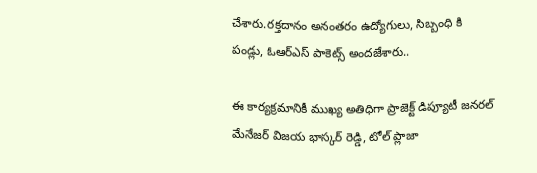చేశారు.రక్తదానం అనంతరం ఉద్యోగులు, సిబ్బంధి కి పండ్లు, ఓఆర్ఎస్ పాకెట్స్ అందజేశారు..

ఈ కార్యక్రమానికీ ముఖ్య అతిధిగా ప్రాజెక్ట్ డిప్యూటీ జనరల్ మేనేజర్ విజయ భాస్కర్ రెడ్డి, టోల్ ప్లాజా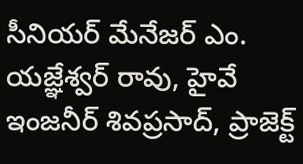సీనియర్ మేనేజర్ ఎం. యజ్ఞేశ్వర్ రావు, హైవే ఇంజనీర్ శివప్రసాద్, ప్రాజెక్ట్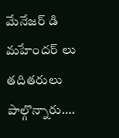మేనేజర్ డి మహేందర్ లు తదితరులు పాల్గొన్నారు….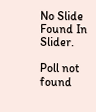No Slide Found In Slider.

Poll not found